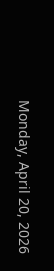Monday, April 20, 2026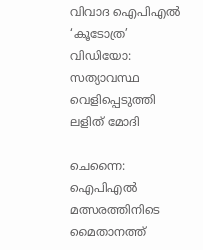വിവാദ ഐപിഎൽ ‘കൂടോത്ര’ വിഡിയോ: സത്യാവസ്ഥ വെളിപ്പെടുത്തി ലളിത് മോദി

ചെന്നൈ: ഐപിഎൽ മത്സരത്തിനിടെ മൈതാനത്ത്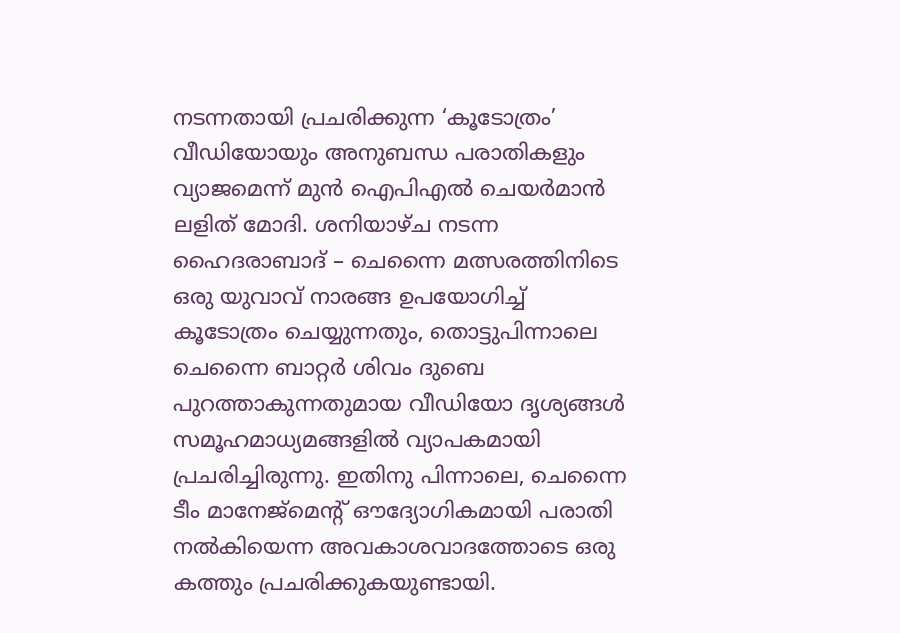നടന്നതായി പ്രചരിക്കുന്ന ‘കൂടോത്രം’ വീഡിയോയും അനുബന്ധ പരാതികളും വ്യാജമെന്ന് മുൻ ഐപിഎൽ ചെയർമാൻ ലളിത് മോദി. ശനിയാഴ്ച നടന്ന ഹൈദരാബാദ് – ചെന്നൈ മത്സരത്തിനിടെ ഒരു യുവാവ് നാരങ്ങ ഉപയോഗിച്ച് കൂടോത്രം ചെയ്യുന്നതും, തൊട്ടുപിന്നാലെ ചെന്നൈ ബാറ്റർ ശിവം ദുബെ പുറത്താകുന്നതുമായ വീഡിയോ ദൃശ്യങ്ങൾ സമൂഹമാധ്യമങ്ങളിൽ വ്യാപകമായി പ്രചരിച്ചിരുന്നു. ഇതിനു പിന്നാലെ, ചെന്നൈ ടീം മാനേജ്‌മെന്റ് ഔദ്യോഗികമായി പരാതി നൽകിയെന്ന അവകാശവാദത്തോടെ ഒരു കത്തും പ്രചരിക്കുകയുണ്ടായി.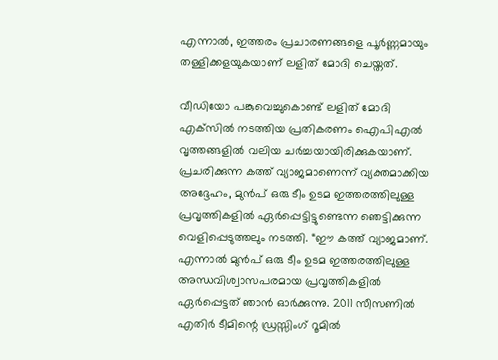എന്നാൽ, ഇത്തരം പ്രചാരണങ്ങളെ പൂർണ്ണമായും തള്ളിക്കളയുകയാണ് ലളിത് മോദി ചെയ്തത്.

വീഡിയോ പങ്കുവെച്ചുകൊണ്ട് ലളിത് മോദി എക്‌സിൽ നടത്തിയ പ്രതികരണം ഐപിഎൽ വൃത്തങ്ങളിൽ വലിയ ചർച്ചയായിരിക്കുകയാണ്. പ്രചരിക്കുന്ന കത്ത് വ്യാജമാണെന്ന് വ്യക്തമാക്കിയ അദ്ദേഹം, മുൻപ് ഒരു ടീം ഉടമ ഇത്തരത്തിലുള്ള പ്രവൃത്തികളിൽ ഏർപ്പെട്ടിട്ടുണ്ടെന്ന ഞെട്ടിക്കുന്ന വെളിപ്പെടുത്തലും നടത്തി. “ഈ കത്ത് വ്യാജമാണ്. എന്നാൽ മുൻപ് ഒരു ടീം ഉടമ ഇത്തരത്തിലുള്ള അന്ധവിശ്വാസപരമായ പ്രവൃത്തികളിൽ ഏർപ്പെട്ടത് ഞാൻ ഓർക്കുന്നു. 2011 സീസണിൽ എതിർ ടീമിന്റെ ഡ്രസ്സിംഗ് റൂമിൽ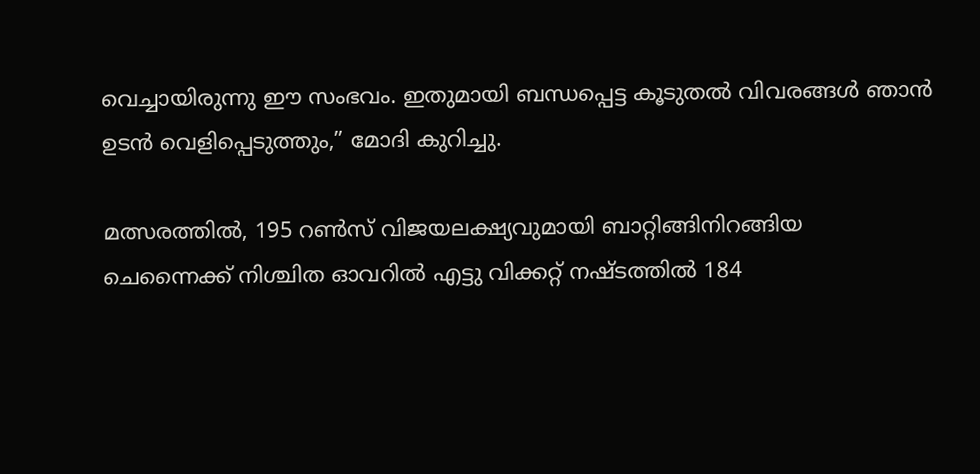വെച്ചായിരുന്നു ഈ സംഭവം. ഇതുമായി ബന്ധപ്പെട്ട കൂടുതൽ വിവരങ്ങൾ ഞാൻ ഉടൻ വെളിപ്പെടുത്തും,” മോദി കുറിച്ചു.

മത്സരത്തിൽ, 195 റൺസ് വിജയലക്ഷ്യവുമായി ബാറ്റിങ്ങിനിറങ്ങിയ ചെന്നൈക്ക് നിശ്ചിത ഓവറിൽ എട്ടു വിക്കറ്റ് നഷ്ടത്തിൽ 184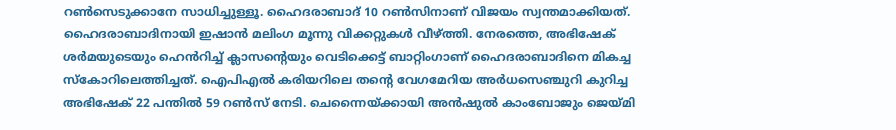റൺസെടുക്കാനേ സാധിച്ചുള്ളൂ. ഹൈദരാബാദ് 10 റൺസിനാണ് വിജയം സ്വന്തമാക്കിയത്. ഹൈദരാബാദിനായി ഇഷാൻ മലിംഗ മൂന്നു വിക്കറ്റുകൾ വീഴ്ത്തി. നേരത്തെ, അഭിഷേക് ശർമയുടെയും ഹെൻറിച്ച് ക്ലാസന്റെയും വെടിക്കെട്ട് ബാറ്റിംഗാണ് ഹൈദരാബാദിനെ മികച്ച സ്‌കോറിലെത്തിച്ചത്. ഐപിഎൽ കരിയറിലെ തന്റെ വേഗമേറിയ അർധസെഞ്ചുറി കുറിച്ച അഭിഷേക് 22 പന്തിൽ 59 റൺസ് നേടി. ചെന്നൈയ്ക്കായി അൻഷുൽ കാംബോജും ജെയ്മി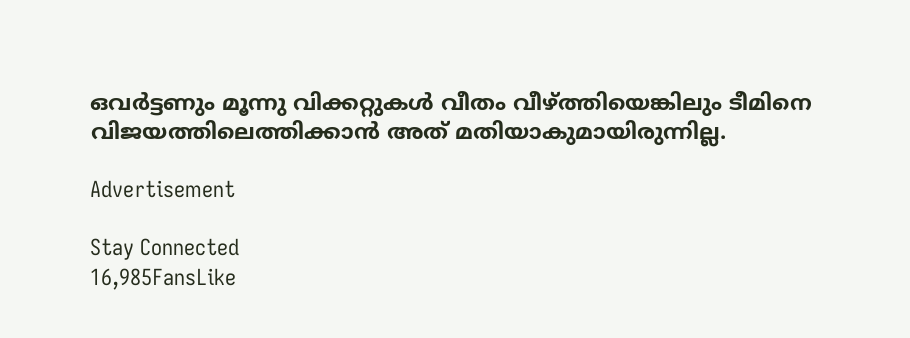ഒവർട്ടണും മൂന്നു വിക്കറ്റുകൾ വീതം വീഴ്ത്തിയെങ്കിലും ടീമിനെ വിജയത്തിലെത്തിക്കാൻ അത് മതിയാകുമായിരുന്നില്ല.

Advertisement

Stay Connected
16,985FansLike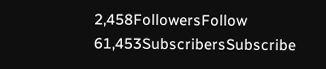2,458FollowersFollow
61,453SubscribersSubscribe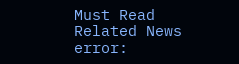Must Read
Related News
error: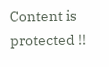Content is protected !!